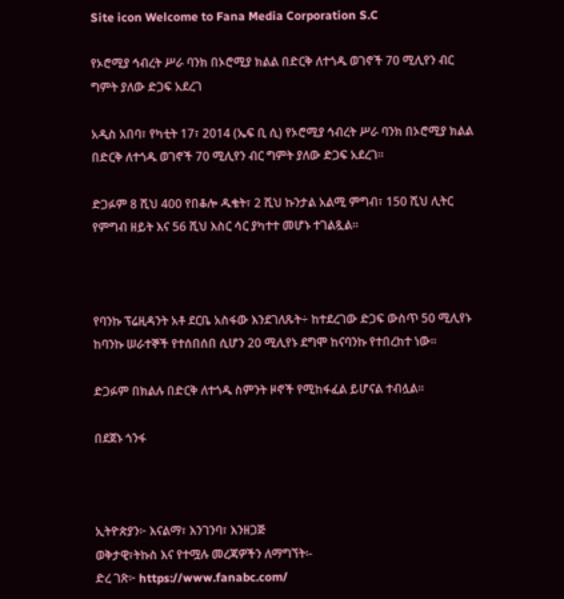Site icon Welcome to Fana Media Corporation S.C

የኦሮሚያ ኅብረት ሥራ ባንክ በኦሮሚያ ክልል በድርቅ ለተጎዱ ወገኖች 70 ሚሊየን ብር ግምት ያለው ድጋፍ አደረገ

አዲስ አበባ፣ የካቲት 17፣ 2014 (ኤፍ ቢ ሲ) የኦሮሚያ ኅብረት ሥራ ባንክ በኦሮሚያ ክልል በድርቅ ለተጎዱ ወገኖች 70 ሚሊየን ብር ግምት ያለው ድጋፍ አደረገ፡፡

ድጋፉም 8 ሺህ 400 የበቆሎ ዱቄት፣ 2 ሺህ ኩንታል አልሚ ምግብ፣ 150 ሺህ ሊትር የምግብ ዘይት እና 56 ሺህ እስር ሳር ያካተተ መሆኑ ተገልጿል፡፡



የባንኩ ፕሬዚዳንት አቶ ደርቤ አስፋው እንደገለጹት÷ ከተደረገው ድጋፍ ውስጥ 50 ሚሊየኑ ከባንኩ ሠራተኞች የተሰበሰበ ሲሆን 20 ሚሊየኑ ደግሞ ከናባንኩ የተበረከተ ነው፡፡

ድጋፉም በክልሉ በድርቅ ለተጎዱ ስምንት ዞኖች የሚከፋፈል ይሆናል ተብሏል፡፡

በደጀኑ ጎንፋ



ኢትዮጵያን፦ እናልማ፣ እንገንባ፣ እንዘጋጅ
ወቅታዊ፣ትኩስ እና የተሟሉ መረጃዎችን ለማግኘት፡-
ድረ ገጽ፦ https://www.fanabc.com/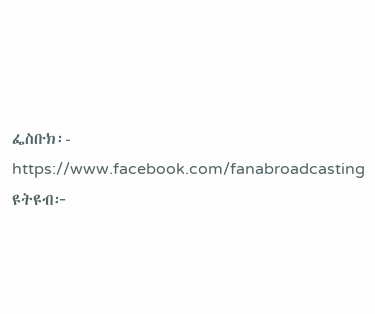ፌስቡክ፡- https://www.facebook.com/fanabroadcasting
ዩትዩብ፦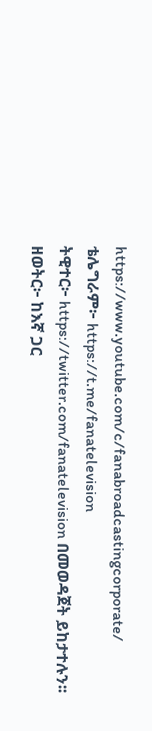https://www.youtube.com/c/fanabroadcastingcorporate/
ቴሌግራም፦ https://t.me/fanatelevision
ትዊተር፦ https://twitter.com/fanatelevision በመወዳጀት ይከታተሉን፡፡
ዘወትር፦ ከእኛ ጋር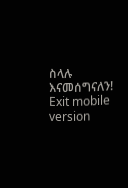ስላሉ እናመሰግናለን!
Exit mobile version